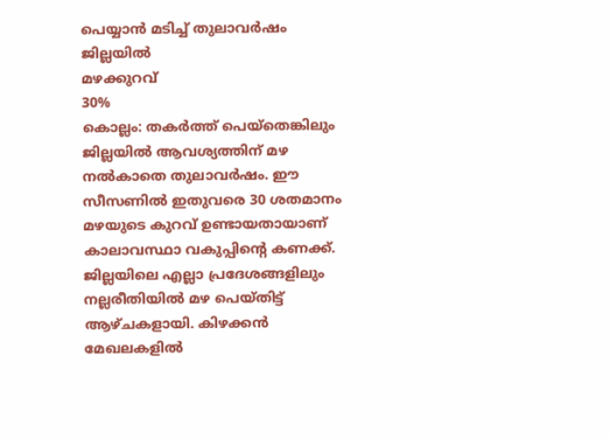പെയ്യാൻ മടിച്ച് തുലാവർഷം
ജില്ലയിൽ
മഴക്കുറവ്
30%
കൊല്ലം: തകർത്ത് പെയ്തെങ്കിലും ജില്ലയിൽ ആവശ്യത്തിന് മഴ നൽകാതെ തുലാവർഷം. ഈ സീസണിൽ ഇതുവരെ 30 ശതമാനം മഴയുടെ കുറവ് ഉണ്ടായതായാണ് കാലാവസ്ഥാ വകുപ്പിന്റെ കണക്ക്. ജില്ലയിലെ എല്ലാ പ്രദേശങ്ങളിലും നല്ലരീതിയിൽ മഴ പെയ്തിട്ട് ആഴ്ചകളായി. കിഴക്കൻ മേഖലകളിൽ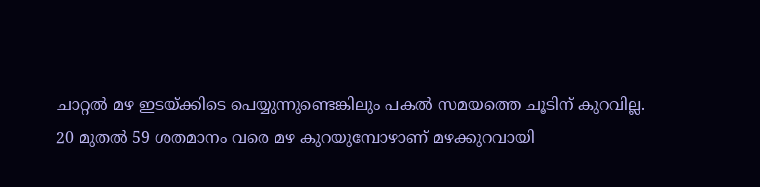ചാറ്റൽ മഴ ഇടയ്ക്കിടെ പെയ്യുന്നുണ്ടെങ്കിലും പകൽ സമയത്തെ ചൂടിന് കുറവില്ല.
20 മുതൽ 59 ശതമാനം വരെ മഴ കുറയുമ്പോഴാണ് മഴക്കുറവായി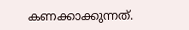കണക്കാക്കുന്നത്.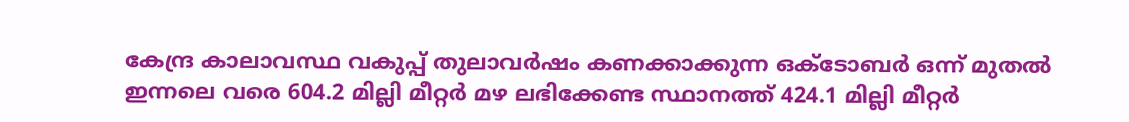കേന്ദ്ര കാലാവസ്ഥ വകുപ്പ് തുലാവർഷം കണക്കാക്കുന്ന ഒക്ടോബർ ഒന്ന് മുതൽ ഇന്നലെ വരെ 604.2 മില്ലി മീറ്റർ മഴ ലഭിക്കേണ്ട സ്ഥാനത്ത് 424.1 മില്ലി മീറ്റർ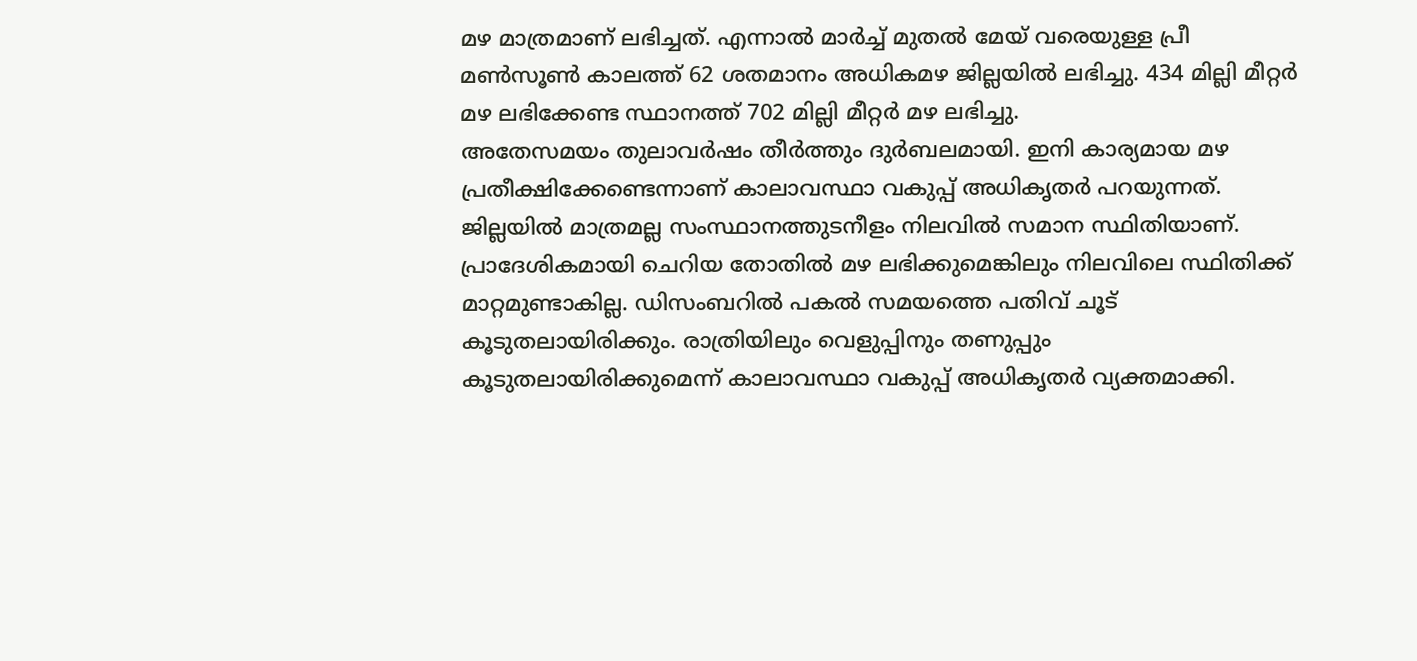മഴ മാത്രമാണ് ലഭിച്ചത്. എന്നാൽ മാർച്ച് മുതൽ മേയ് വരെയുള്ള പ്രീ മൺസൂൺ കാലത്ത് 62 ശതമാനം അധികമഴ ജില്ലയിൽ ലഭിച്ചു. 434 മില്ലി മീറ്റർ മഴ ലഭിക്കേണ്ട സ്ഥാനത്ത് 702 മില്ലി മീറ്റർ മഴ ലഭിച്ചു.
അതേസമയം തുലാവർഷം തീർത്തും ദുർബലമായി. ഇനി കാര്യമായ മഴ പ്രതീക്ഷിക്കേണ്ടെന്നാണ് കാലാവസ്ഥാ വകുപ്പ് അധികൃതർ പറയുന്നത്. ജില്ലയിൽ മാത്രമല്ല സംസ്ഥാനത്തുടനീളം നിലവിൽ സമാന സ്ഥിതിയാണ്. പ്രാദേശികമായി ചെറിയ തോതിൽ മഴ ലഭിക്കുമെങ്കിലും നിലവിലെ സ്ഥിതിക്ക് മാറ്റമുണ്ടാകില്ല. ഡിസംബറിൽ പകൽ സമയത്തെ പതിവ് ചൂട് കൂടുതലായിരിക്കും. രാത്രിയിലും വെളുപ്പിനും തണുപ്പും കൂടുതലായിരിക്കുമെന്ന് കാലാവസ്ഥാ വകുപ്പ് അധികൃതർ വ്യക്തമാക്കി.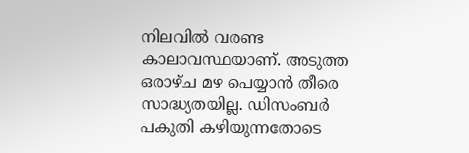നിലവിൽ വരണ്ട കാലാവസ്ഥയാണ്. അടുത്ത ഒരാഴ്ച മഴ പെയ്യാൻ തീരെ സാദ്ധ്യതയില്ല. ഡിസംബർ പകുതി കഴിയുന്നതോടെ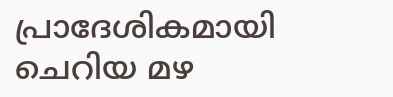പ്രാദേശികമായി ചെറിയ മഴ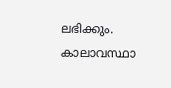ലഭിക്കും.
കാലാവസ്ഥാ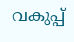വകുപ്പ്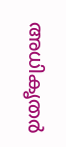അധികൃതർ